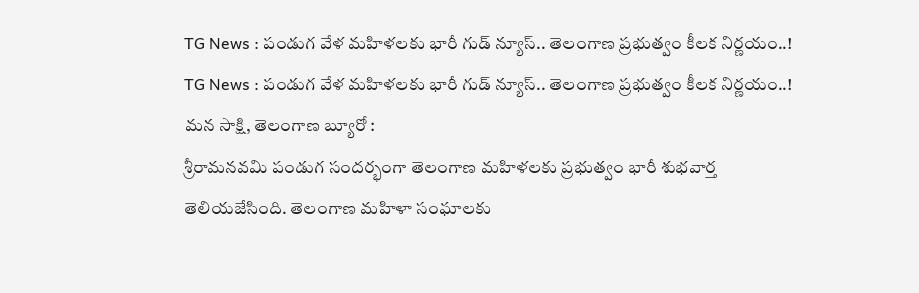TG News : పండుగ వేళ మహిళలకు భారీ గుడ్ న్యూస్.. తెలంగాణ ప్రభుత్వం కీలక నిర్ణయం..!
TG News : పండుగ వేళ మహిళలకు భారీ గుడ్ న్యూస్.. తెలంగాణ ప్రభుత్వం కీలక నిర్ణయం..!
మన సాక్షి, తెలంగాణ బ్యూరో :
శ్రీరామనవమి పండుగ సందర్భంగా తెలంగాణ మహిళలకు ప్రభుత్వం భారీ శుభవార్త తెలియజేసింది. తెలంగాణ మహిళా సంఘాలకు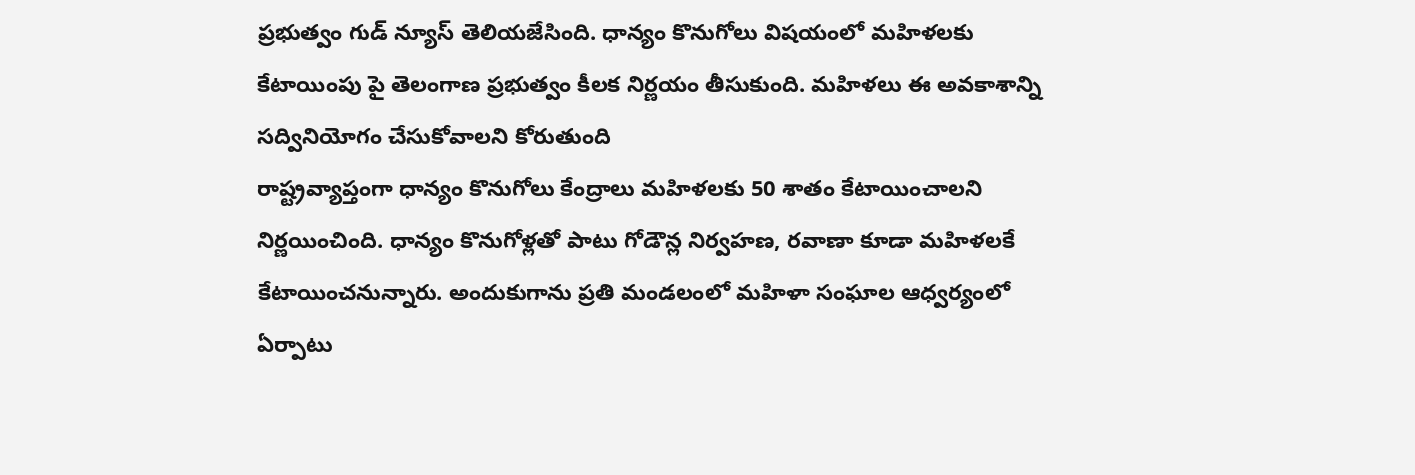ప్రభుత్వం గుడ్ న్యూస్ తెలియజేసింది. ధాన్యం కొనుగోలు విషయంలో మహిళలకు కేటాయింపు పై తెలంగాణ ప్రభుత్వం కీలక నిర్ణయం తీసుకుంది. మహిళలు ఈ అవకాశాన్ని సద్వినియోగం చేసుకోవాలని కోరుతుంది
రాష్ట్రవ్యాప్తంగా ధాన్యం కొనుగోలు కేంద్రాలు మహిళలకు 50 శాతం కేటాయించాలని నిర్ణయించింది. ధాన్యం కొనుగోళ్లతో పాటు గోడౌన్ల నిర్వహణ, రవాణా కూడా మహిళలకే కేటాయించనున్నారు. అందుకుగాను ప్రతి మండలంలో మహిళా సంఘాల ఆధ్వర్యంలో ఏర్పాటు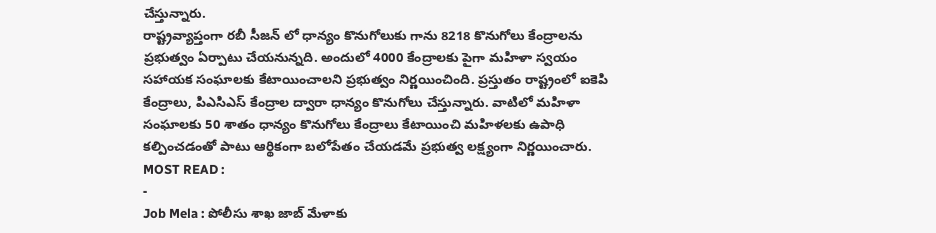చేస్తున్నారు.
రాష్ట్రవ్యాప్తంగా రబీ సీజన్ లో ధాన్యం కొనుగోలుకు గాను 8218 కొనుగోలు కేంద్రాలను ప్రభుత్వం ఏర్పాటు చేయనున్నది. అందులో 4000 కేంద్రాలకు పైగా మహిళా స్వయం సహాయక సంఘాలకు కేటాయించాలని ప్రభుత్వం నిర్ణయించింది. ప్రస్తుతం రాష్ట్రంలో ఐకెపి కేంద్రాలు, పిఎసిఎస్ కేంద్రాల ద్వారా ధాన్యం కొనుగోలు చేస్తున్నారు. వాటిలో మహిళా సంఘాలకు 50 శాతం ధాన్యం కొనుగోలు కేంద్రాలు కేటాయించి మహిళలకు ఉపాధి కల్పించడంతో పాటు ఆర్థికంగా బలోపేతం చేయడమే ప్రభుత్వ లక్ష్యంగా నిర్ణయించారు.
MOST READ :
-
Job Mela : పోలీసు శాఖ జాబ్ మేళాకు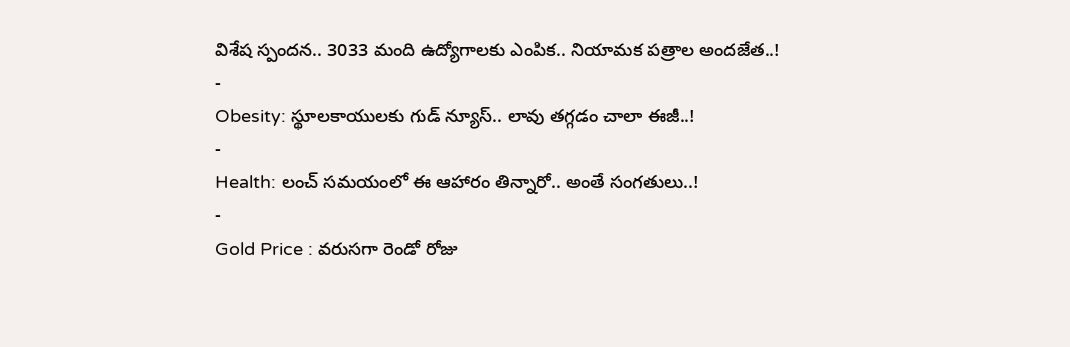విశేష స్పందన.. 3033 మంది ఉద్యోగాలకు ఎంపిక.. నియామక పత్రాల అందజేత..!
-
Obesity: స్థూలకాయులకు గుడ్ న్యూస్.. లావు తగ్గడం చాలా ఈజీ..!
-
Health: లంచ్ సమయంలో ఈ ఆహారం తిన్నారో.. అంతే సంగతులు..!
-
Gold Price : వరుసగా రెండో రోజు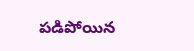పడిపోయిన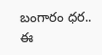బంగారం ధర.. ఈ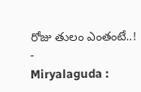రోజు తులం ఎంతంటే..!
-
Miryalaguda :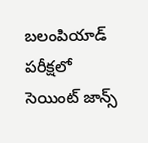బలంపియాడ్ పరీక్షలో సెయింట్ జాన్స్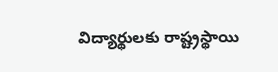విద్యార్థులకు రాష్ట్రస్థాయి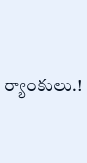ర్యాంకులు.!